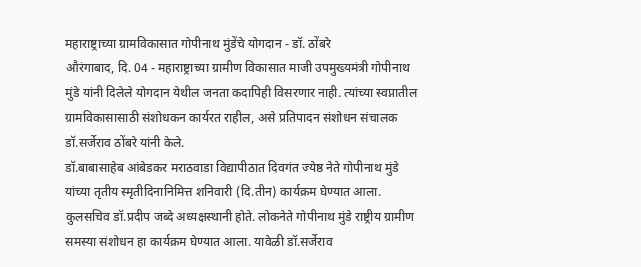महाराष्ट्राच्या ग्रामविकासात गोपीनाथ मुंडेंचे योगदान - डॉ. ठोंबरे
औरंगाबाद, दि. 04 - महाराष्ट्राच्या ग्रामीण विकासात माजी उपमुख्यमंत्री गोपीनाथ मुंडे यांनी दिलेले योगदान येथील जनता कदापिही विसरणार नाही. त्यांच्या स्वप्नातील ग्रामविकासासाठी संशोधकन कार्यरत राहील, असे प्रतिपादन संशोधन संचालक डॉ.सर्जेराव ठोंबरे यांनी केले.
डॉ.बाबासाहेब आंबेडकर मराठवाडा विद्यापीठात दिवगंत ज्येष्ठ नेते गोपीनाथ मुंडे यांच्या तृतीय स्मृतीदिनानिमित्त शनिवारी (दि.तीन) कार्यक्रम घेण्यात आला. कुलसचिव डॉ.प्रदीप जब्दे अध्यक्षस्थानी होते. लोकनेते गोपीनाथ मुंडे राष्ट्रीय ग्रामीण समस्या संशोधन हा कार्यक्रम घेण्यात आला. यावेळी डॉ.सर्जेराव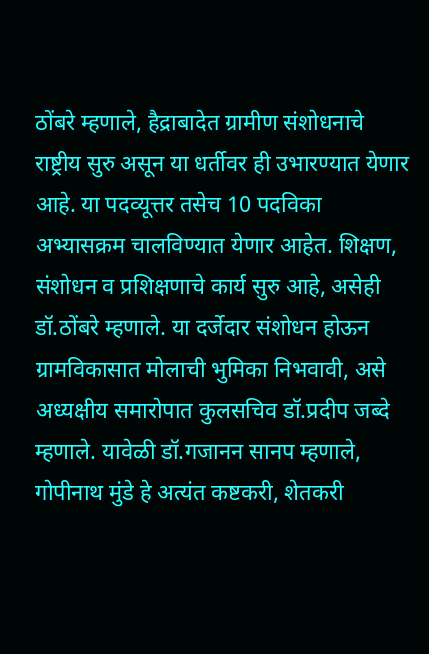ठोंबरे म्हणाले, हैद्राबादेत ग्रामीण संशोधनाचे राष्ट्रीय सुरु असून या धर्तीवर ही उभारण्यात येणार आहे. या पदव्यूत्तर तसेच 10 पदविका अभ्यासक्रम चालविण्यात येणार आहेत. शिक्षण, संशोधन व प्रशिक्षणाचे कार्य सुरु आहे, असेही डॉ.ठोंबरे म्हणाले. या दर्जेदार संशोधन होऊन ग्रामविकासात मोलाची भुमिका निभवावी, असे अध्यक्षीय समारोपात कुलसचिव डॉ.प्रदीप जब्दे म्हणाले. यावेळी डॉ.गजानन सानप म्हणाले, गोपीनाथ मुंडे हे अत्यंत कष्टकरी, शेतकरी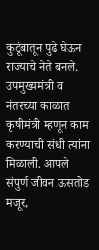कुटूंबातून पुढे घेऊन राज्याचे नेते बनले. उपमुख्यमंत्री व नंतरच्या काळात कृषीमंत्री म्हणून काम करण्याची संधी त्यांना मिळाली. आपले संपुर्ण जीवन ऊसतोड मजूर,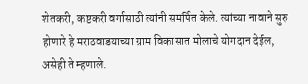शेतकरी, कष्टकरी वर्गासाठी त्यांनी समर्पित केले. त्यांच्या नावाने सुरु होणारे हे मराठवाडयाच्या ग्राम विकासात मोलाचे योगदान देईल, असेही ते म्हणाले.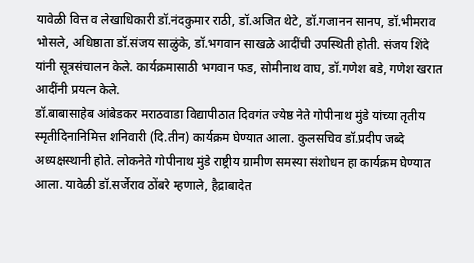यावेळी वित्त व लेखाधिकारी डॉ.नंदकुमार राठी, डॉ.अजित थेटे, डॉ.गजानन सानप, डॉ.भीमराव भोसले, अधिष्ठाता डॉ.संजय साळुंके, डॉ.भगवान साखळे आदींची उपस्थिती होती. संजय शिंदे यांनी सूत्रसंचालन केले. कार्यक्रमासाठी भगवान फड, सोमीनाथ वाघ, डॉ.गणेश बडे, गणेश खरात आदींनी प्रयत्न केले.
डॉ.बाबासाहेब आंबेडकर मराठवाडा विद्यापीठात दिवगंत ज्येष्ठ नेते गोपीनाथ मुंडे यांच्या तृतीय स्मृतीदिनानिमित्त शनिवारी (दि.तीन) कार्यक्रम घेण्यात आला. कुलसचिव डॉ.प्रदीप जब्दे अध्यक्षस्थानी होते. लोकनेते गोपीनाथ मुंडे राष्ट्रीय ग्रामीण समस्या संशोधन हा कार्यक्रम घेण्यात आला. यावेळी डॉ.सर्जेराव ठोंबरे म्हणाले, हैद्राबादेत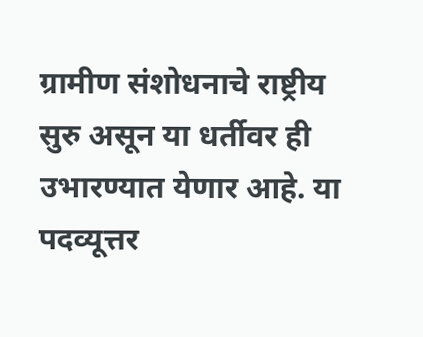ग्रामीण संशोधनाचे राष्ट्रीय सुरु असून या धर्तीवर ही उभारण्यात येणार आहे. या पदव्यूत्तर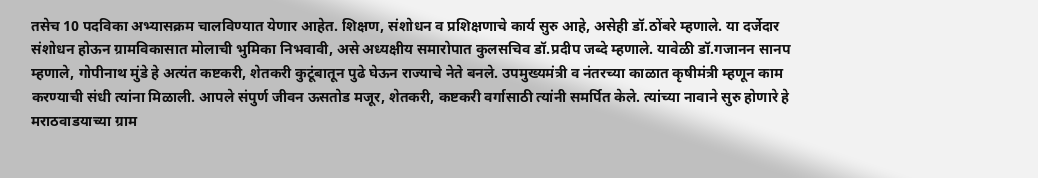तसेच 10 पदविका अभ्यासक्रम चालविण्यात येणार आहेत. शिक्षण, संशोधन व प्रशिक्षणाचे कार्य सुरु आहे, असेही डॉ.ठोंबरे म्हणाले. या दर्जेदार संशोधन होऊन ग्रामविकासात मोलाची भुमिका निभवावी, असे अध्यक्षीय समारोपात कुलसचिव डॉ.प्रदीप जब्दे म्हणाले. यावेळी डॉ.गजानन सानप म्हणाले, गोपीनाथ मुंडे हे अत्यंत कष्टकरी, शेतकरी कुटूंबातून पुढे घेऊन राज्याचे नेते बनले. उपमुख्यमंत्री व नंतरच्या काळात कृषीमंत्री म्हणून काम करण्याची संधी त्यांना मिळाली. आपले संपुर्ण जीवन ऊसतोड मजूर, शेतकरी, कष्टकरी वर्गासाठी त्यांनी समर्पित केले. त्यांच्या नावाने सुरु होणारे हे मराठवाडयाच्या ग्राम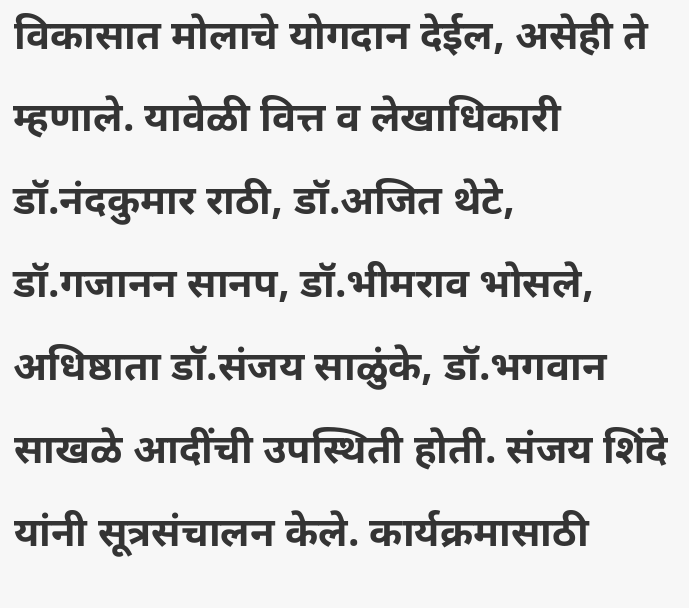विकासात मोलाचे योगदान देईल, असेही ते म्हणाले. यावेळी वित्त व लेखाधिकारी डॉ.नंदकुमार राठी, डॉ.अजित थेटे, डॉ.गजानन सानप, डॉ.भीमराव भोसले, अधिष्ठाता डॉ.संजय साळुंके, डॉ.भगवान साखळे आदींची उपस्थिती होती. संजय शिंदे यांनी सूत्रसंचालन केले. कार्यक्रमासाठी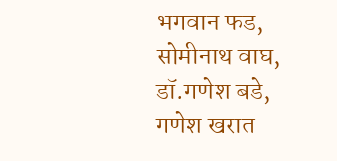भगवान फड, सोमीनाथ वाघ, डॉ.गणेश बडे, गणेश खरात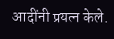आदींनी प्रयत्न केले.